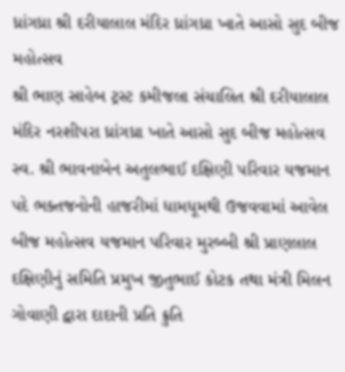ધ્રાંગધ્રા શ્રી દરીયાલાલ મંદિર ધ્રાંગધ્રા ખાતે આસો સુદ બીજ મહોત્સવ
શ્રી ભાણ સાહેબ ટ્રસ્ટ કમીજલા સંચાલિત શ્રી દરીયાલાલ મંદિર નરશીપરા ધ્રાંગધ્રા ખાતે આસો સુદ બીજ મહોત્સવ સ્વ. શ્રી ભાવનાબેન અતુલભાઈ દક્ષિણી પરિવાર યજમાન પદે ભક્તજનોની હાજરીમાં ધામધૂમથી ઉજવવામાં આવેલ બીજ મહોત્સવ યજમાન પરિવાર મુરબ્બી શ્રી પ્રાણલાલ દક્ષિણીનું સમિતિ પ્રમુખ જીતુભાઈ કોટક તથા મંત્રી મિલન ગોવાણી દ્વારા દાદાની પ્રતિ ક્રુતિ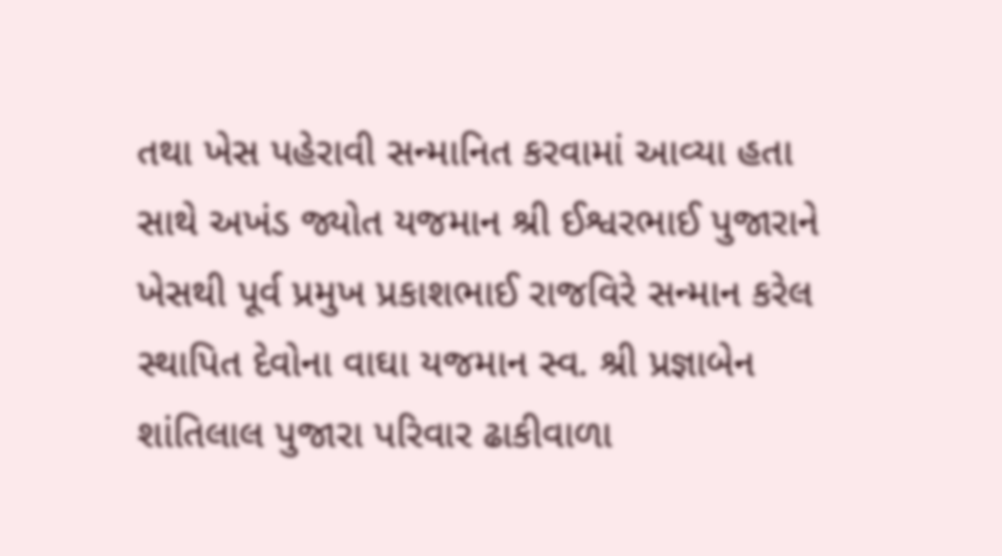તથા ખેસ પહેરાવી સન્માનિત કરવામાં આવ્યા હતા સાથે અખંડ જ્યોત યજમાન શ્રી ઈશ્વરભાઈ પુજારાને ખેસથી પૂર્વ પ્રમુખ પ્રકાશભાઈ રાજવિરે સન્માન કરેલ સ્થાપિત દેવોના વાઘા યજમાન સ્વ. શ્રી પ્રજ્ઞાબેન શાંતિલાલ પુજારા પરિવાર ઢાકીવાળા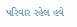પરિવાર રહેલ હવે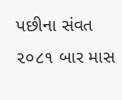પછીના સંવત ૨૦૮૧ બાર માસ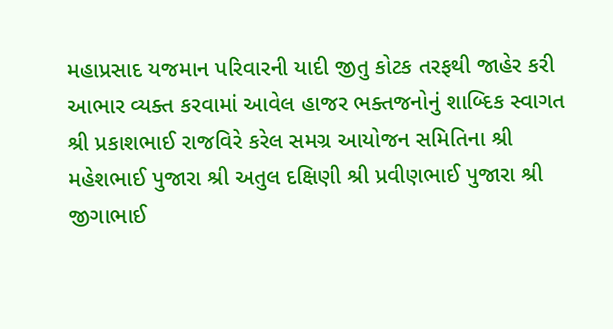મહાપ્રસાદ યજમાન પરિવારની યાદી જીતુ કોટક તરફથી જાહેર કરી આભાર વ્યક્ત કરવામાં આવેલ હાજર ભક્તજનોનું શાબ્દિક સ્વાગત શ્રી પ્રકાશભાઈ રાજવિરે કરેલ સમગ્ર આયોજન સમિતિના શ્રી મહેશભાઈ પુજારા શ્રી અતુલ દક્ષિણી શ્રી પ્રવીણભાઈ પુજારા શ્રી જીગાભાઈ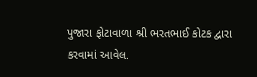પુજારા ફોટાવાળા શ્રી ભરતભાઈ કોટક દ્વારા કરવામાં આવેલ.